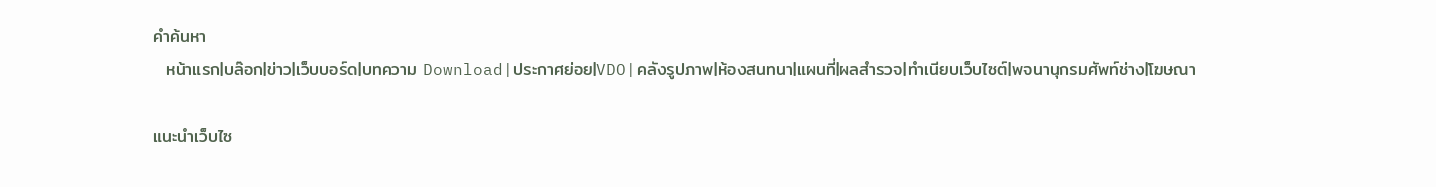คำค้นหา
  หน้าแรก|บล๊อก|ข่าว|เว็บบอร์ด|บทความ Download|ประกาศย่อย|VDO|คลังรูปภาพ|ห้องสนทนา|แผนที่|ผลสำรวจ|ทำเนียบเว็บไซต์|พจนานุกรมศัพท์ช่าง|โฆษณา

แนะนำเว็บไซ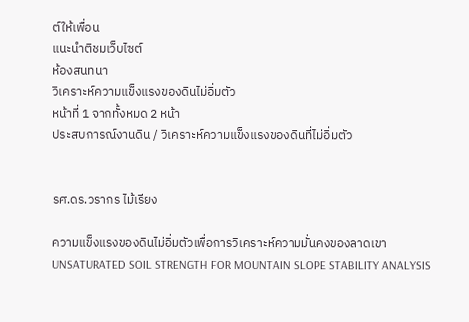ต์ให้เพื่อน
แนะนำติชมเว็บไซต์
ห้องสนทนา
วิเคราะห์ความแข็งแรงของดินไม่อิ่มตัว
หน้าที่ 1 จากทั้งหมด 2 หน้า
ประสบการณ์งานดิน / วิเคราะห์ความแข็งแรงของดินที่ไม่อิ่มตัว


รศ.ดร.วรากร ไม้เรียง

ความแข็งแรงของดินไม่อิ่มตัวเพื่อการวิเคราะห์ความมั่นคงของลาดเขา
UNSATURATED SOIL STRENGTH FOR MOUNTAIN SLOPE STABILITY ANALYSIS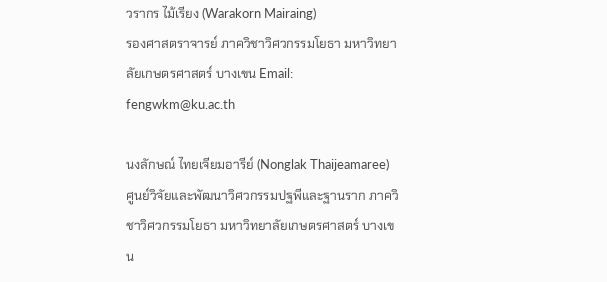วรากร ไม้เรียง (Warakorn Mairaing)
รองศาสตราจารย์ ภาควิชาวิศวกรรมโยธา มหาวิทยาลัยเกษตรศาสตร์ บางเขน Email: fengwkm@ku.ac.th

นงลักษณ์ ไทยเจียมอารีย์ (Nonglak Thaijeamaree)
ศูนย์วิจัยและพัฒนาวิศวกรรมปฐพีและฐานราก ภาควิชาวิศวกรรมโยธา มหาวิทยาลัยเกษตรศาสตร์ บางเขน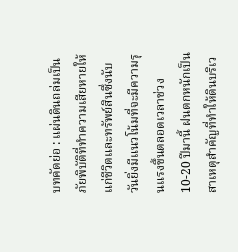บทคัดย่อ : แผ่นดินถล่มเป็นภัยพิบัติที่ทำความเสียหายให้แก่ชีวิตและทรัพย์สินซึ่งนับวันยิ่งมีแนวโน้มที่จะมีความรุนแรงขึ้นตลอดเวลาช่วง 10-20 ปีมานี้ ฝนตกหนักเป็นสาเหตุสำคัญที่ทำให้ดินบริเว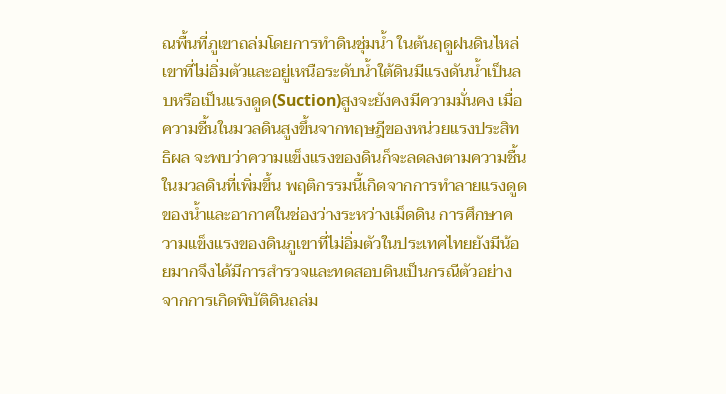ณพื้นที่ภูเขาถล่มโดยการทำดินชุ่มน้ำ ในต้นฤดูฝนดินไหล่เขาที่ไม่อิ่มตัวและอยู่เหนือระดับน้ำใต้ดินมีแรงดันน้ำเป็นลบหรือเป็นแรงดูด(Suction)สูงจะยังคงมีความมั่นคง เมื่อความชื้นในมวลดินสูงขึ้นจากทฤษฎีของหน่วยแรงประสิทธิผล จะพบว่าความแข็งแรงของดินก็จะลดลงตามความชื้นในมวลดินที่เพิ่มขึ้น พฤติกรรมนี้เกิดจากการทำลายแรงดูดของน้ำและอากาศในช่องว่างระหว่างเม็ดดิน การศึกษาความแข็งแรงของดินภูเขาที่ไม่อิ่มตัวในประเทศไทยยังมีน้อยมากจึงได้มีการสำรวจและทดสอบดินเป็นกรณีตัวอย่าง จากการเกิดพิบัติดินถล่ม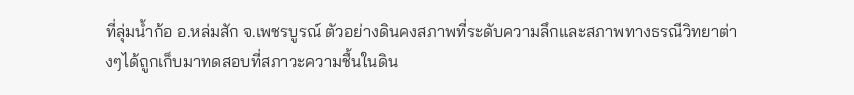ที่ลุ่มน้ำก้อ อ.หล่มสัก จ.เพชรบูรณ์ ตัวอย่างดินคงสภาพที่ระดับความลึกและสภาพทางธรณีวิทยาต่างๆได้ถูกเก็บมาทดสอบที่สภาวะความชื้นในดิน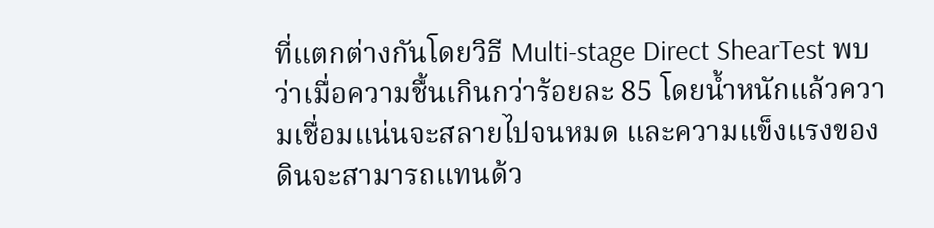ที่แตกต่างกันโดยวิธี Multi-stage Direct ShearTest พบว่าเมื่อความชื้นเกินกว่าร้อยละ 85 โดยน้ำหนักแล้วความเชื่อมแน่นจะสลายไปจนหมด และความแข็งแรงของดินจะสามารถแทนด้ว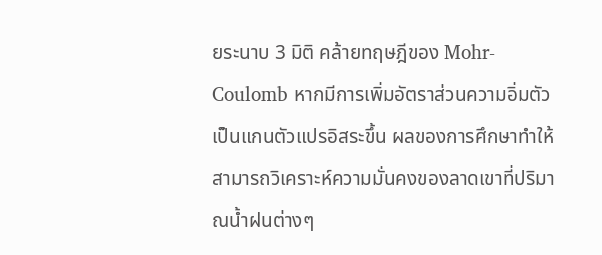ยระนาบ 3 มิติ คล้ายทฤษฎีของ Mohr-Coulomb หากมีการเพิ่มอัตราส่วนความอิ่มตัวเป็นแกนตัวแปรอิสระขึ้น ผลของการศึกษาทำให้สามารถวิเคราะห์ความมั่นคงของลาดเขาที่ปริมาณน้ำฝนต่างๆ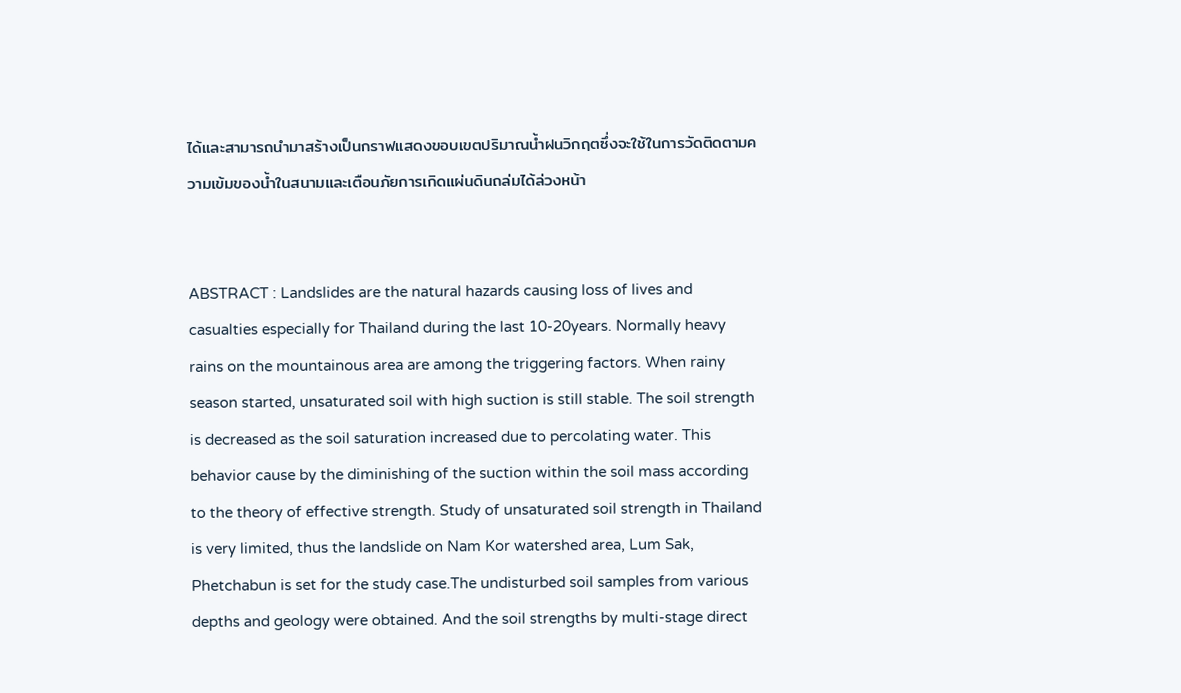ได้และสามารถนำมาสร้างเป็นกราฟแสดงขอบเขตปริมาณน้ำฝนวิกฤตซึ่งจะใช้ในการวัดติดตามความเข้มของน้ำในสนามและเตือนภัยการเกิดแผ่นดินถล่มได้ล่วงหน้า


ABSTRACT : Landslides are the natural hazards causing loss of lives and casualties especially for Thailand during the last 10-20years. Normally heavy rains on the mountainous area are among the triggering factors. When rainy season started, unsaturated soil with high suction is still stable. The soil strength is decreased as the soil saturation increased due to percolating water. This behavior cause by the diminishing of the suction within the soil mass according to the theory of effective strength. Study of unsaturated soil strength in Thailand is very limited, thus the landslide on Nam Kor watershed area, Lum Sak, Phetchabun is set for the study case.The undisturbed soil samples from various depths and geology were obtained. And the soil strengths by multi-stage direct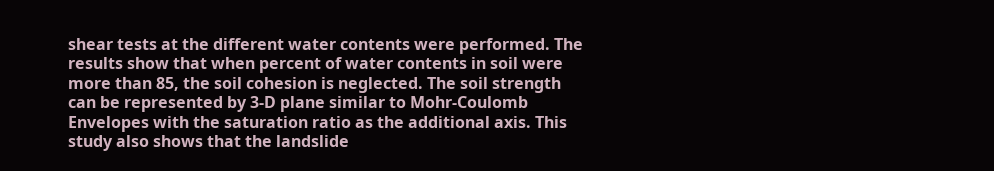shear tests at the different water contents were performed. The results show that when percent of water contents in soil were more than 85, the soil cohesion is neglected. The soil strength can be represented by 3-D plane similar to Mohr-Coulomb Envelopes with the saturation ratio as the additional axis. This study also shows that the landslide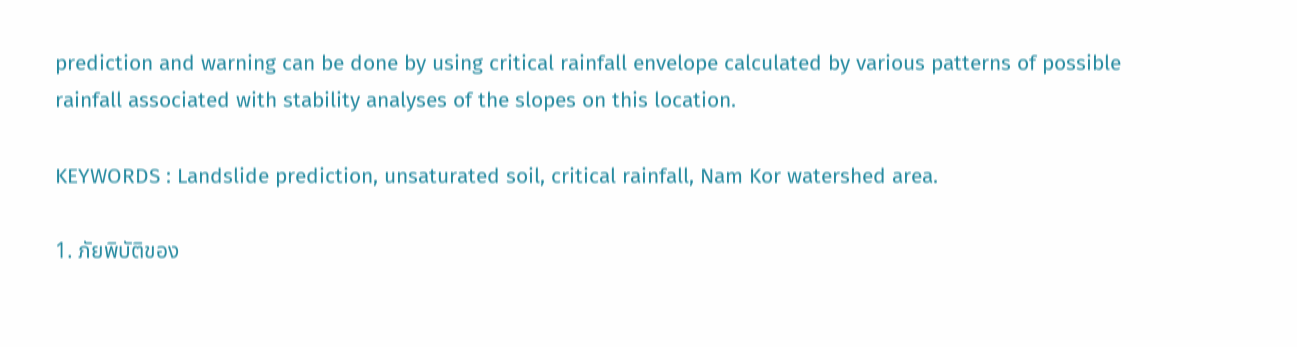prediction and warning can be done by using critical rainfall envelope calculated by various patterns of possible rainfall associated with stability analyses of the slopes on this location.

KEYWORDS : Landslide prediction, unsaturated soil, critical rainfall, Nam Kor watershed area.

1. ภัยพิบัติของ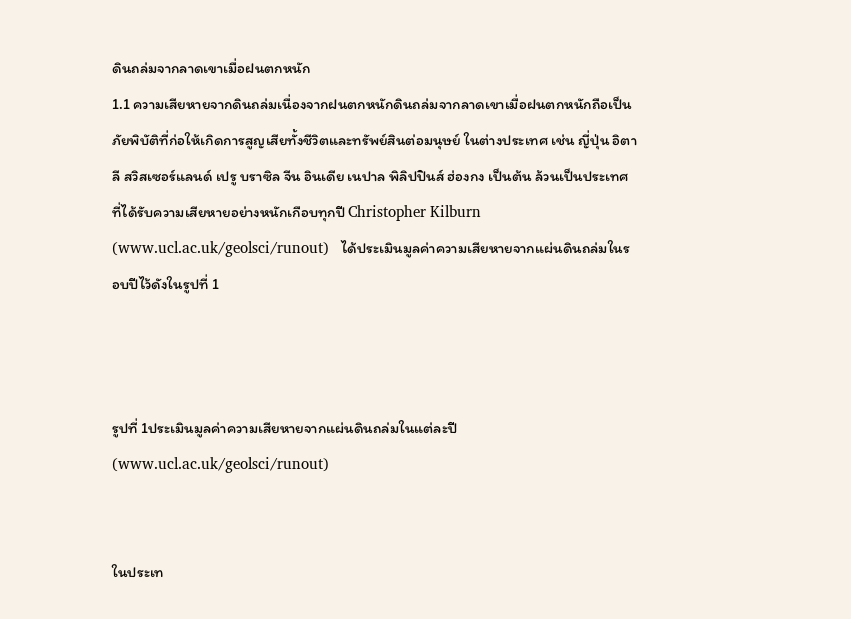ดินถล่มจากลาดเขาเมื่อฝนตกหนัก
1.1 ความเสียหายจากดินถล่มเนื่องจากฝนตกหนักดินถล่มจากลาดเขาเมื่อฝนตกหนักถือเป็นภัยพิบัติที่ก่อให้เกิดการสูญเสียทั้งชีวิตและทรัพย์สินต่อมนุษย์ ในต่างประเทศ เช่น ญี่ปุ่น อิตาลี สวิสเซอร์แลนด์ เปรู บราซิล จีน อินเดีย เนปาล พิลิปปินส์ ฮ่องกง เป็นต้น ล้วนเป็นประเทศที่ได้รับความเสียหายอย่างหนักเกือบทุกปี Christopher Kilburn (www.ucl.ac.uk/geolsci/runout)   ได้ประเมินมูลค่าความเสียหายจากแผ่นดินถล่มในรอบปีไว้ดังในรูปที่ 1



รูปที่ 1ประเมินมูลค่าความเสียหายจากแผ่นดินถล่มในแต่ละปี  (www.ucl.ac.uk/geolsci/runout)


ในประเท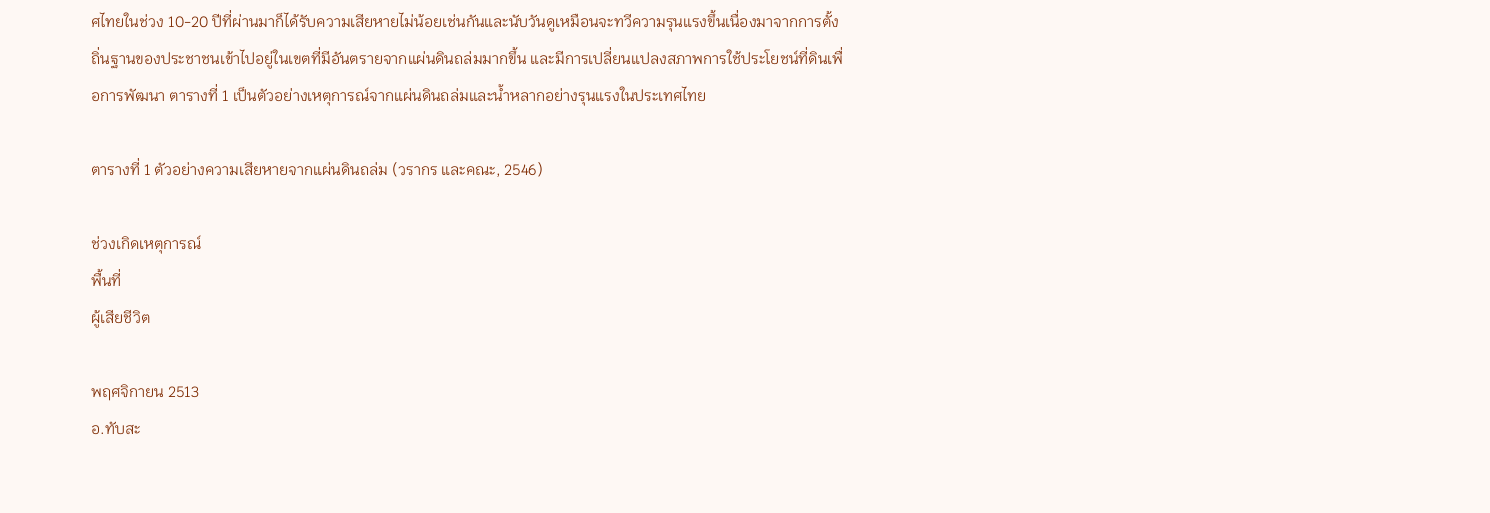ศไทยในช่วง 10-20 ปีที่ผ่านมาก็ได้รับความเสียหายไม่น้อยเช่นกันและนับวันดูเหมือนจะทวีความรุนแรงขึ้นเนื่องมาจากการตั้งถิ่นฐานของประชาชนเข้าไปอยู่ในเขตที่มีอันตรายจากแผ่นดินถล่มมากขึ้น และมีการเปลี่ยนแปลงสภาพการใช้ประโยชน์ที่ดินเพื่อการพัฒนา ตารางที่ 1 เป็นตัวอย่างเหตุการณ์จากแผ่นดินถล่มและน้ำหลากอย่างรุนแรงในประเทศไทย

ตารางที่ 1 ตัวอย่างความเสียหายจากแผ่นดินถล่ม (วรากร และคณะ, 2546)

ช่วงเกิดเหตุการณ์
พื้นที่
ผู้เสียชีวิต

พฤศจิกายน 2513
อ.ทับสะ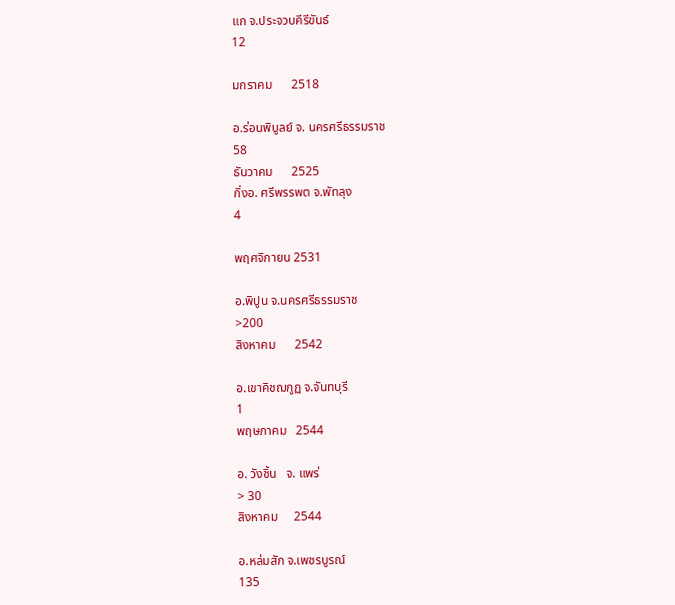แก จ.ประจวบคีรีขันธ์
12

มกราคม      2518

อ.ร่อนพิบูลย์ จ. นครศรีธรรมราช
58
ธันวาคม      2525
กิ่งอ. ศรีพรรพต จ.พัทลุง
4

พฤศจิกายน 2531

อ.พิปูน จ.นครศรีธรรมราช
>200
สิงหาคม      2542

อ.เขาคิชฌกูฏ จ.จันทบุรี
1
พฤษภาคม   2544

อ. วังชิ้น   จ. แพร่
> 30
สิงหาคม     2544

อ.หล่มสัก จ.เพชรบูรณ์
135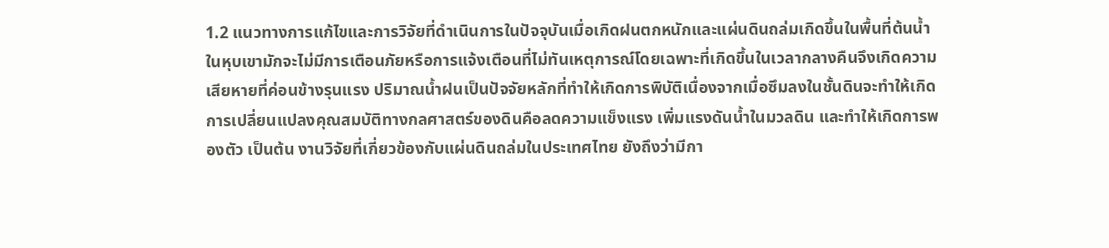1.2 แนวทางการแก้ไขและการวิจัยที่ดำเนินการในปัจจุบันเมื่อเกิดฝนตกหนักและแผ่นดินถล่มเกิดขึ้นในพื้นที่ต้นน้ำในหุบเขามักจะไม่มีการเตือนภัยหรือการแจ้งเตือนที่ไม่ทันเหตุการณ์โดยเฉพาะที่เกิดขึ้นในเวลากลางคืนจึงเกิดความเสียหายที่ค่อนข้างรุนแรง ปริมาณน้ำฝนเป็นปัจจัยหลักที่ทำให้เกิดการพิบัติเนื่องจากเมื่อซึมลงในชั้นดินจะทำให้เกิดการเปลี่ยนแปลงคุณสมบัติทางกลศาสตร์ของดินคือลดความแข็งแรง เพิ่มแรงดันน้ำในมวลดิน และทำให้เกิดการพองตัว เป็นต้น งานวิจัยที่เกี่ยวข้องกับแผ่นดินถล่มในประเทศไทย ยังถึงว่ามีกา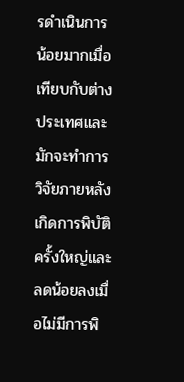รดำเนินการน้อยมากเมื่อเทียบกับต่างประเทศและมักจะทำการวิจัยภายหลังเกิดการพิบัติครั้งใหญ่และลดน้อยลงเมื่อไม่มีการพิ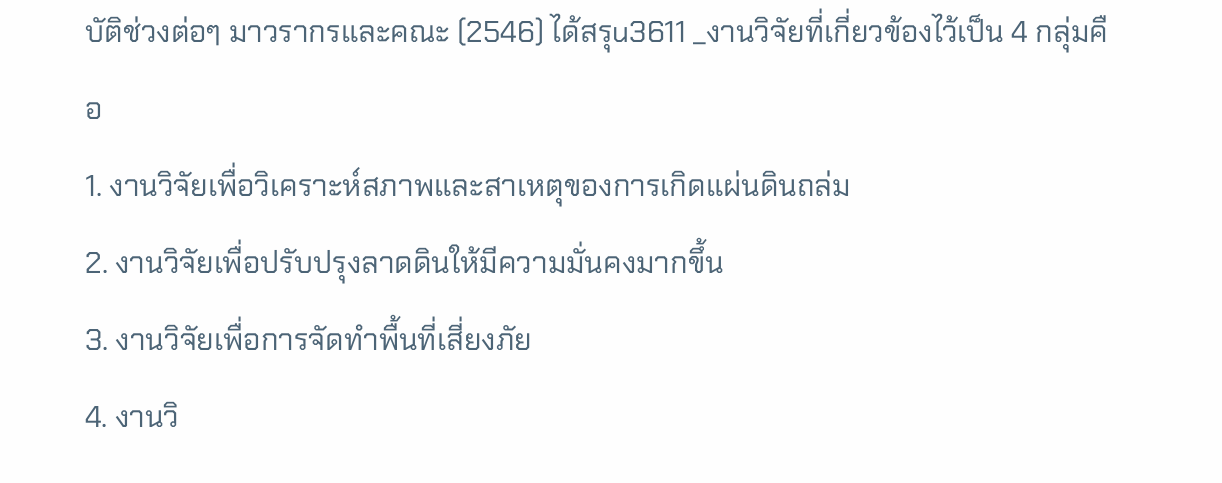บัติช่วงต่อๆ มาวรากรและคณะ (2546) ได้สรุu3611 _งานวิจัยที่เกี่ยวข้องไว้เป็น 4 กลุ่มคือ
1. งานวิจัยเพื่อวิเคราะห์สภาพและสาเหตุของการเกิดแผ่นดินถล่ม
2. งานวิจัยเพื่อปรับปรุงลาดดินให้มีความมั่นคงมากขึ้น
3. งานวิจัยเพื่อการจัดทำพื้นที่เสี่ยงภัย
4. งานวิ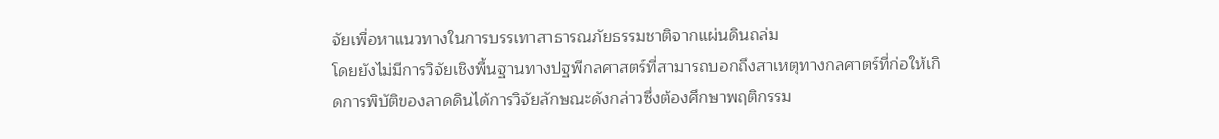จัยเพื่อหาแนวทางในการบรรเทาสาธารณภัยธรรมชาติจากแผ่นดินถล่ม
โดยยังไม่มีการวิจัยเชิงพื้นฐานทางปฐพีกลศาสตร์ที่สามารถบอกถึงสาเหตุทางกลศาตร์ที่ก่อให้เกิดการพิบัติของลาดดินได้การวิจัยลักษณะดังกล่าวซึ่งต้องศึกษาพฤติกรรม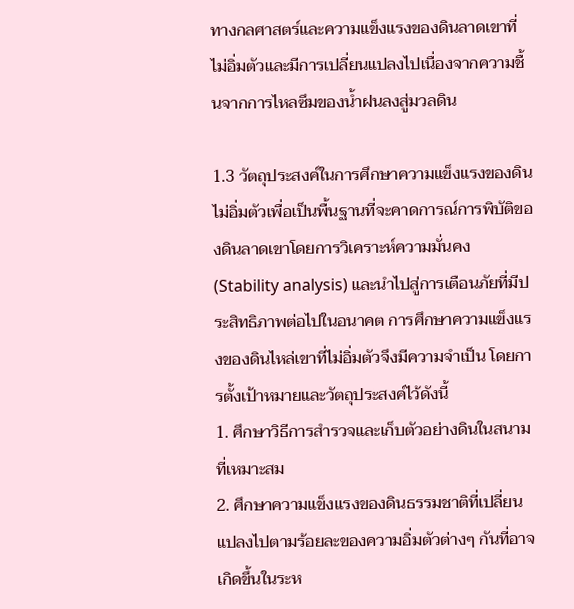ทางกลศาสตร์และความแข็งแรงของดินลาดเขาที่ไม่อิ่มตัวและมีการเปลี่ยนแปลงไปเนื่องจากความชื้นจากการไหลซึมของน้ำฝนลงสู่มวลดิน

1.3 วัตถุประสงค์ในการศึกษาความแข็งแรงของดินไม่อิ่มตัวเพื่อเป็นพื้นฐานที่จะคาดการณ์การพิบัติของดินลาดเขาโดยการวิเคราะห์ความมั่นคง (Stability analysis) และนำไปสู่การเตือนภัยที่มีประสิทธิภาพต่อไปในอนาคต การศึกษาความแข็งแรงของดินไหล่เขาที่ไม่อิ่มตัวจึงมีความจำเป็น โดยการตั้งเป้าหมายและวัตถุประสงค์ไว้ดังนี้
1. ศึกษาวิธีการสำรวจและเก็บตัวอย่างดินในสนามที่เหมาะสม
2. ศึกษาความแข็งแรงของดินธรรมชาติที่เปลี่ยนแปลงไปตามร้อยละของความอิ่มตัวต่างๆ กันที่อาจเกิดขึ้นในระห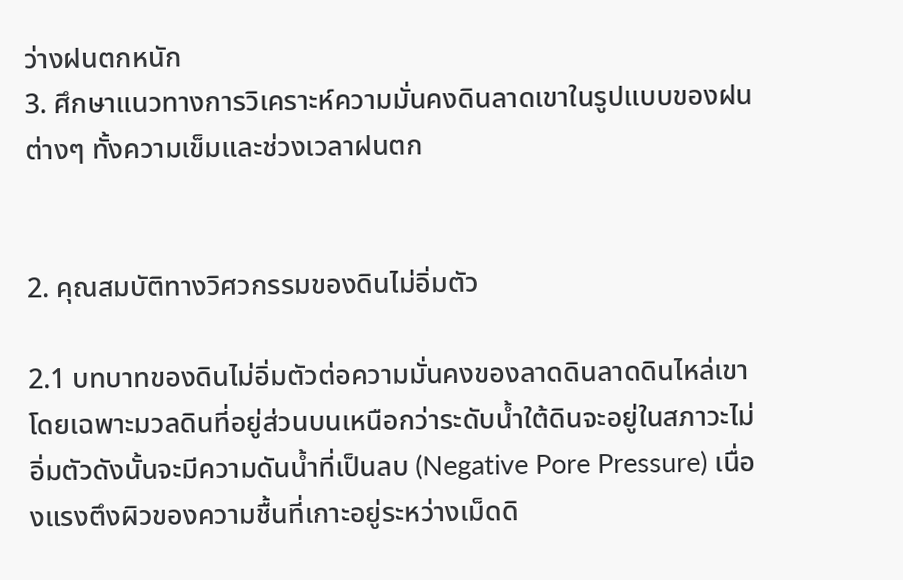ว่างฝนตกหนัก
3. ศึกษาแนวทางการวิเคราะห์ความมั่นคงดินลาดเขาในรูปแบบของฝนต่างๆ ทั้งความเข็มและช่วงเวลาฝนตก


2. คุณสมบัติทางวิศวกรรมของดินไม่อิ่มตัว

2.1 บทบาทของดินไม่อิ่มตัวต่อความมั่นคงของลาดดินลาดดินไหล่เขาโดยเฉพาะมวลดินที่อยู่ส่วนบนเหนือกว่าระดับน้ำใต้ดินจะอยู่ในสภาวะไม่อิ่มตัวดังนั้นจะมีความดันน้ำที่เป็นลบ (Negative Pore Pressure) เนื่องแรงตึงผิวของความชื้นที่เกาะอยู่ระหว่างเม็ดดิ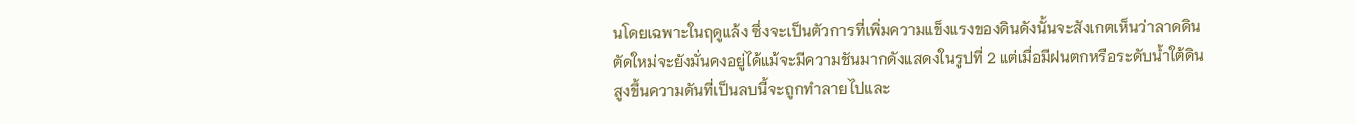นโดยเฉพาะในฤดูแล้ง ซึ่งจะเป็นตัวการที่เพิ่มความแข็งแรงของดินดังนั้นจะสังเกตเห็นว่าลาดดินตัดใหม่จะยังมั่นคงอยู่ได้แม้จะมีความชันมากดังแสดงในรูปที่ 2 แต่เมื่อมีฝนตกหรือระดับน้ำใต้ดินสูงขึ้นความดันที่เป็นลบนี้จะถูกทำลายไปและ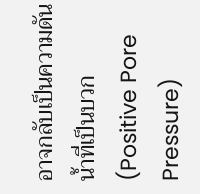อาจกลับเป็นความดันน้ำที่เป็นบวก (Positive Pore Pressure)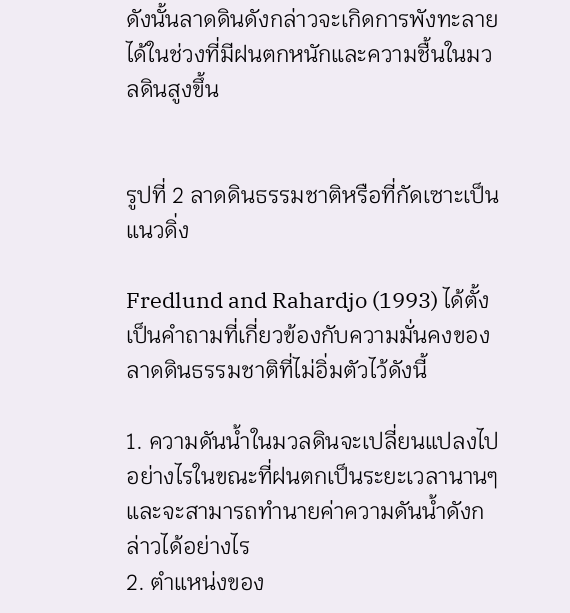ดังนั้นลาดดินดังกล่าวจะเกิดการพังทะลายได้ในช่วงที่มีฝนตกหนักและความชื้นในมวลดินสูงขึ้น


รูปที่ 2 ลาดดินธรรมชาติหรือที่กัดเซาะเป็นแนวดิ่ง

Fredlund and Rahardjo (1993) ได้ตั้งเป็นคำถามที่เกี่ยวข้องกับความมั่นคงของลาดดินธรรมชาติที่ไม่อิ่มตัวไว้ดังนี้

1. ความดันน้ำในมวลดินจะเปลี่ยนแปลงไปอย่างไรในขณะที่ฝนตกเป็นระยะเวลานานๆและจะสามารถทำนายค่าความดันน้ำดังกล่าวได้อย่างไร
2. ตำแหน่งของ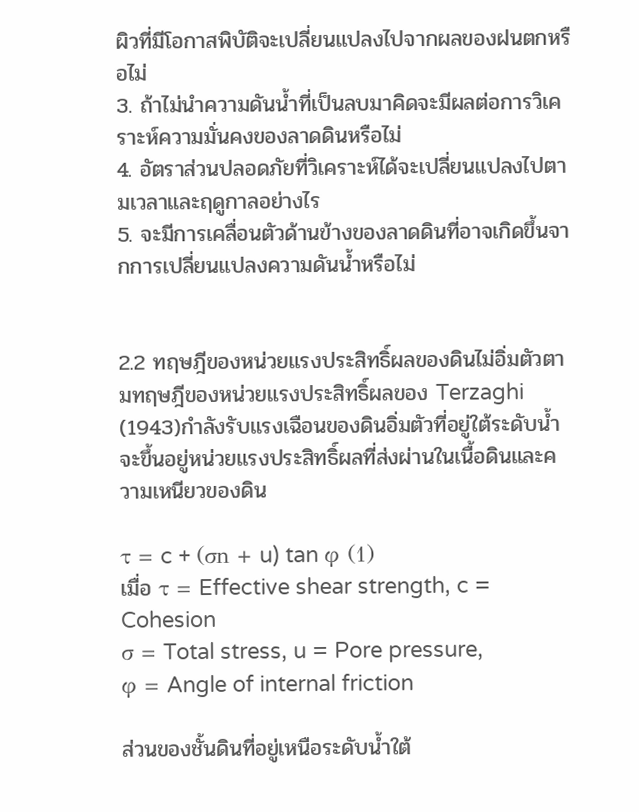ผิวที่มีโอกาสพิบัติจะเปลี่ยนแปลงไปจากผลของฝนตกหรือไม่
3. ถ้าไม่นำความดันน้ำที่เป็นลบมาคิดจะมีผลต่อการวิเคราะห์ความมั่นคงของลาดดินหรือไม่
4. อัตราส่วนปลอดภัยที่วิเคราะห์ได้จะเปลี่ยนแปลงไปตามเวลาและฤดูกาลอย่างไร
5. จะมีการเคลื่อนตัวด้านข้างของลาดดินที่อาจเกิดขึ้นจากการเปลี่ยนแปลงความดันน้ำหรือไม่


2.2 ทฤษฎีของหน่วยแรงประสิทธิ์ผลของดินไม่อิ่มตัวตามทฤษฎีของหน่วยแรงประสิทธิ์ผลของ Terzaghi (1943)กำลังรับแรงเฉือนของดินอิ่มตัวที่อยู่ใต้ระดับน้ำจะขึ้นอยู่หน่วยแรงประสิทธิ์ผลที่ส่งผ่านในเนื้อดินและความเหนียวของดิน

τ = c + (σn + u) tan φ (1)
เมื่อ τ = Effective shear strength, c = Cohesion
σ = Total stress, u = Pore pressure,
φ = Angle of internal friction

ส่วนของชั้นดินที่อยู่เหนือระดับน้ำใต้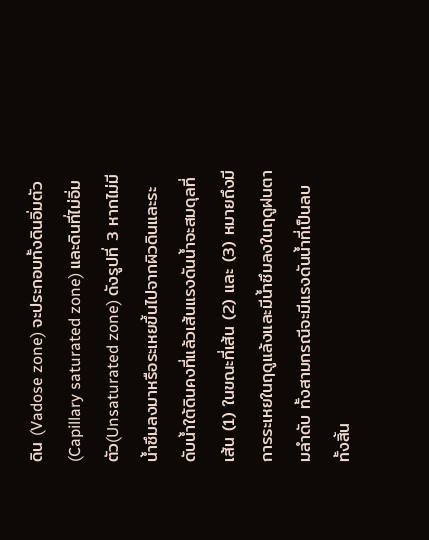ดิน (Vadose zone) จะประกอบทั้งดินอิ่มตัว (Capillary saturated zone) และดินที่ไม่อิ่มตัว(Unsaturated zone) ดังรูปที่ 3 หากไม่มีน้ำซึมลงมาหรือระเหยขึ้นไปจากผิวดินและระดับน้ำใต้ดินคงที่แล้วเส้นแรงดันน้ำจะสมดุลที่เส้น (1) ในขณะที่เส้น (2) และ (3) หมายถึงมีการระเหยในฤดูแล้งและมีน้ำซึมลงในฤดูฝนตามลำดับ ทั้งสามกรณีจะมีแรงดันน้ำที่เป็นลบทั้งสิ้น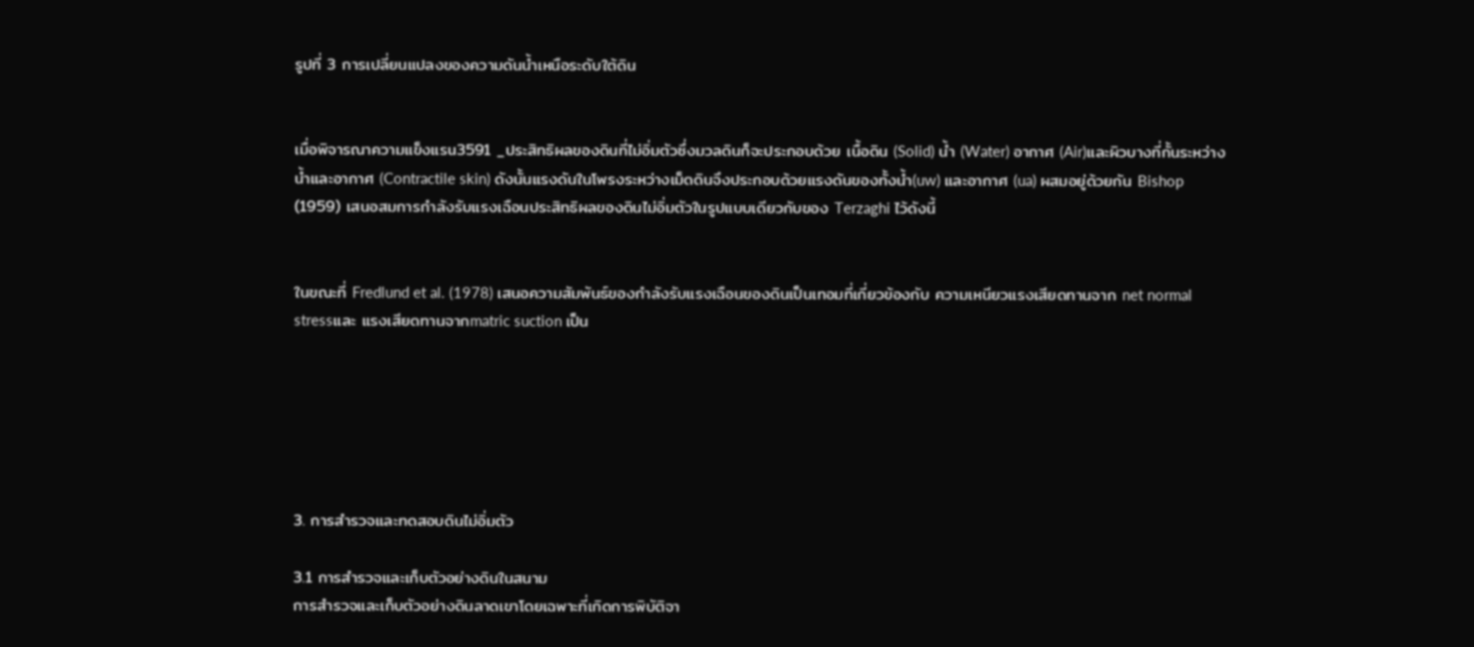รูปที่ 3 การเปลี่ยนแปลงของความดันน้ำเหนือระดับใต้ดิน


เมื่อพิจารณาความแข็งแรu3591 _ประสิทธิผลของดินที่ไม่อิ่มตัวซึ่งมวลดินก็จะประกอบด้วย เนื้อดิน (Solid) น้ำ (Water) อากาศ (Air)และผิวบางที่กั้นระหว่างน้ำและอากาศ (Contractile skin) ดังนั้นแรงดันในโพรงระหว่างเม็ดดินจึงประกอบด้วยแรงดันของทั้งน้ำ(uw) และอากาศ (ua) ผสมอยู่ด้วยกัน Bishop (1959) เสนอสมการกำลังรับแรงเฉือนประสิทธิผลของดินไม่อิ่มตัวในรูปแบบเดียวกับของ Terzaghi ไว้ดังนี้


ในขณะที่ Fredlund et al. (1978) เสนอความสัมพันธ์ของกำลังรับแรงเฉือนของดินเป็นเทอมที่เกี่ยวข้องกับ ความเหนียวแรงเสียดทานจาก net normal stressและ แรงเสียดทานจากmatric suction เป็น






3. การสำรวจและทดสอบดินไม่อิ่มตัว

3.1 การสำรวจและเก็บตัวอย่างดินในสนาม
การสำรวจและเก็บตัวอย่างดินลาดเขาโดยเฉพาะที่เกิดการพิบัติจา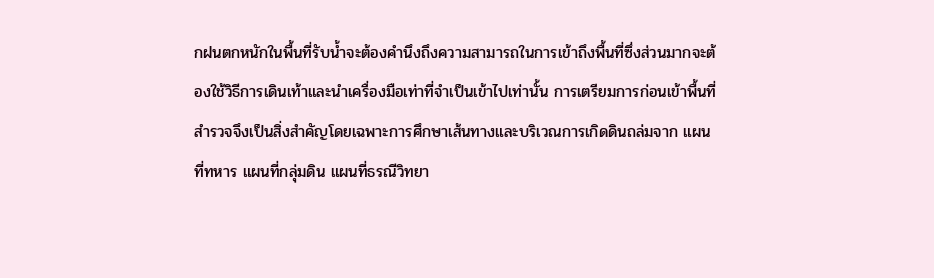กฝนตกหนักในพื้นที่รับน้ำจะต้องคำนึงถึงความสามารถในการเข้าถึงพื้นที่ซึ่งส่วนมากจะต้องใช้วิธีการเดินเท้าและนำเครื่องมือเท่าที่จำเป็นเข้าไปเท่านั้น การเตรียมการก่อนเข้าพื้นที่สำรวจจึงเป็นสิ่งสำคัญโดยเฉพาะการศึกษาเส้นทางและบริเวณการเกิดดินถล่มจาก แผนที่ทหาร แผนที่กลุ่มดิน แผนที่ธรณีวิทยา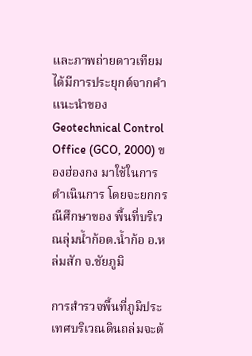และภาพถ่ายดาวเทียม ได้มีการประยุกต์จากคำแนะนำของ
Geotechnical Control Office (GCO, 2000) ของฮ่องกง มาใช้ในการดำเนินการ โดยจะยกกรณีศึกษาของ พื้นที่บริเวณลุ่มน้ำก้อต.น้ำก้อ อ.หล่มสัก จ.ชัยภูมิ

การสำรวจพื้นที่ภูมิประเทศบริเวณดินถล่มจะต้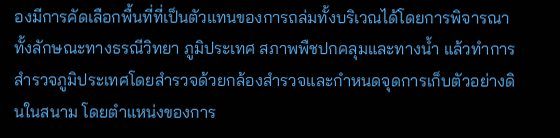องมีการคัดเลือกพื้นที่ที่เป็นตัวแทนของการถล่มทั้งบริเวณได้โดยการพิจารณาทั้งลักษณะทางธรณีวิทยา ภูมิประเทศ สภาพพืชปกคลุมและทางน้ำ แล้วทำการสำรวจภูมิประเทศโดยสำรวจด้วยกล้องสำรวจและกำหนดจุดการเก็บตัวอย่างดินในสนาม โดยตำแหน่งของการ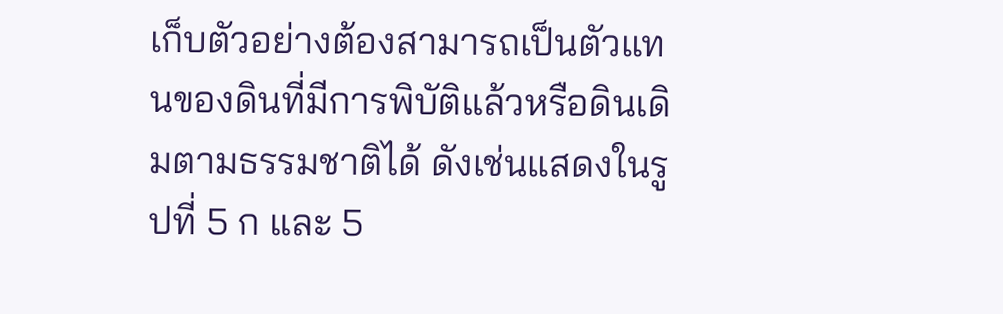เก็บตัวอย่างต้องสามารถเป็นตัวแทนของดินที่มีการพิบัติแล้วหรือดินเดิมตามธรรมชาติได้ ดังเช่นแสดงในรูปที่ 5 ก และ 5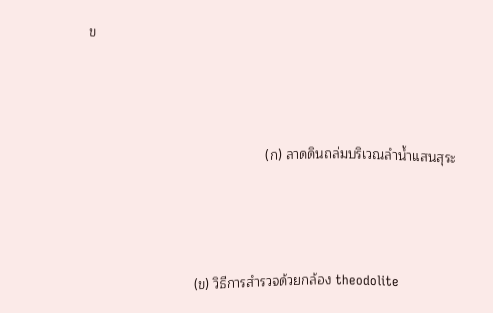ข



                                               (ก) ลาดดินถล่มบริเวณลำน้ำแสนสุระ



                            (ข) วิธีการสำรวจด้วยกล้อง theodolite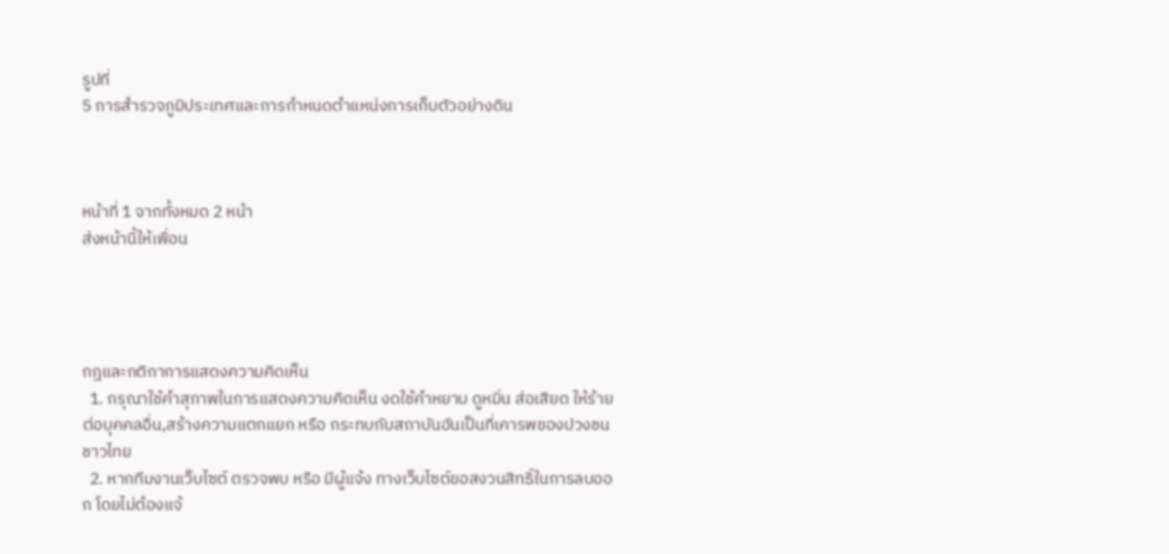รูปที่
5 การสำรวจภูมิประเทศและการกำหนดตำแหน่งการเก็บตัวอย่างดิน



หน้าที่ 1 จากทั้งหมด 2 หน้า
ส่งหน้านี้ให้เพื่อน




กฎและกติกาการแสดงความคิดเห็น
  1. กรุณาใช้คำสุภาพในการแสดงความคิดเห็น งดใช้คำหยาบ ดูหมิ่น ส่อเสียด ให้ร้ายต่อบุคคลอื่น,สร้างความแตกแยก หรือ กระทบกับสถาบันอันเป็นที่เคารพของปวงชนชาวไทย
  2. หากทีมงานเว็บไซต์ ตรวจพบ หรือ มีผู้แจ้ง ทางเว็บไซต์ขอสงวนสิทธิ์ในการลบออก โดยไม่ต้องแจ้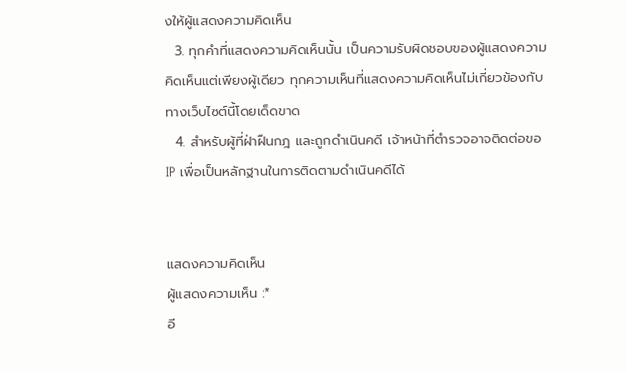งให้ผู้แสดงความคิดเห็น
  3. ทุกคำที่แสดงความคิดเห็นนั้น เป็นความรับผิดชอบของผู้แสดงความคิดเห็นแต่เพียงผู้เดียว ทุกความเห็นที่แสดงความคิดเห็นไม่เกี่ยวข้องกับทางเว็บไซต์นี้โดยเด็ดขาด
  4. สำหรับผู้ที่ฝ่าฝืนกฎ และถูกดำเนินคดี เจ้าหน้าที่ตำรวจอาจติดต่อขอ IP เพื่อเป็นหลักฐานในการติดตามดำเนินคดีได้


แสดงความคิดเห็น
ผู้แสดงความเห็น :*
อี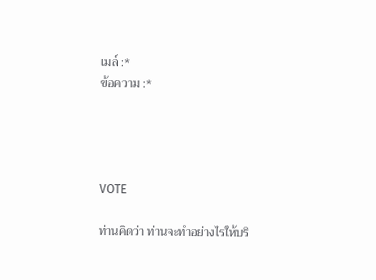เมล์ :*
ข้อความ :*




VOTE

ท่านคิดว่า ท่านจะทำอย่างไรให้บริ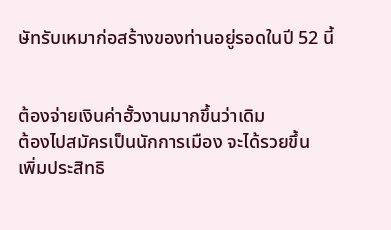ษัทรับเหมาก่อสร้างของท่านอยู่รอดในปี 52 นี้


ต้องจ่ายเงินค่าฮั้วงานมากขึ้นว่าเดิม
ต้องไปสมัครเป็นนักการเมือง จะได้รวยขึ้น
เพิ่มประสิทธิ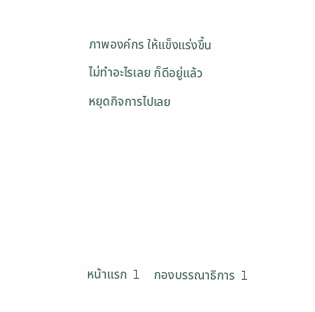ภาพองค์กร ให้แข็งแร่งขึ้น
ไม่ทำอะไรเลย ก็ดีอยู่แล้ว
หยุดกิจการไปเลย





หน้าแรก  l  กองบรรณาธิการ  l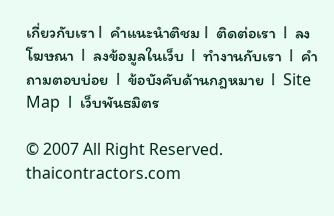เกี่ยวกับเรา l  คำแนะนำติชม l  ติดต่อเรา  l  ลงโฆษณา  l  ลงข้อมูลในเว็บ  l  ทำงานกับเรา  l  คำถามตอบบ่อย  l  ข้อบังคับด้านกฎหมาย  l  Site Map  l  เว็บพันธมิตร

© 2007 All Right Reserved. thaicontractors.com